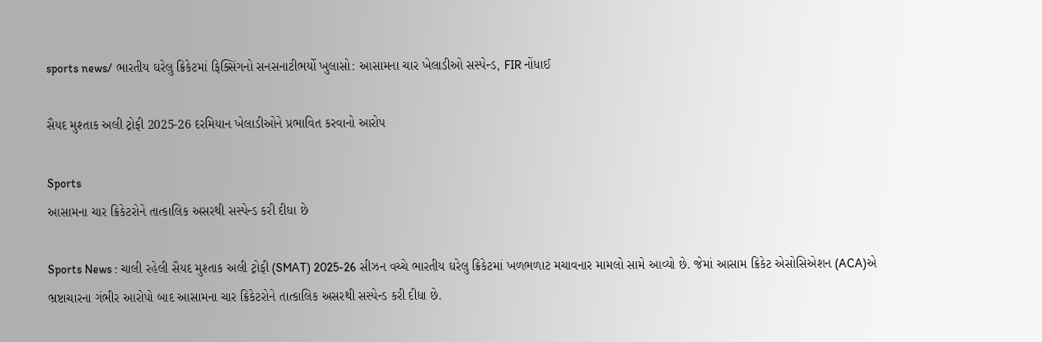sports news/ ભારતીય ઘરેલુ ક્રિકેટમાં ફિક્સિંગનો સનસનાટીભર્યો ખુલાસો: આસામના ચાર ખેલાડીઓ સસ્પેન્ડ, FIR નોંધાઈ

સૈયદ મુશ્તાક અલી ટ્રોફી 2025-26 દરમિયાન ખેલાડીઓને પ્રભાવિત કરવાનો આરોપ

Sports
આસામના ચાર ક્રિકેટરોને તાત્કાલિક અસરથી સસ્પેન્ડ કરી દીધા છે

Sports News : ચાલી રહેલી સૈયદ મુશ્તાક અલી ટ્રોફી (SMAT) 2025-26 સીઝન વચ્ચે ભારતીય ઘરેલુ ક્રિકેટમાં ખળભળાટ મચાવનાર મામલો સામે આવ્યો છે. જેમાં આસામ ક્રિકેટ એસોસિએશન (ACA)એ ભ્રષ્ટાચારના ગંભીર આરોપો બાદ આસામના ચાર ક્રિકેટરોને તાત્કાલિક અસરથી સસ્પેન્ડ કરી દીધા છે.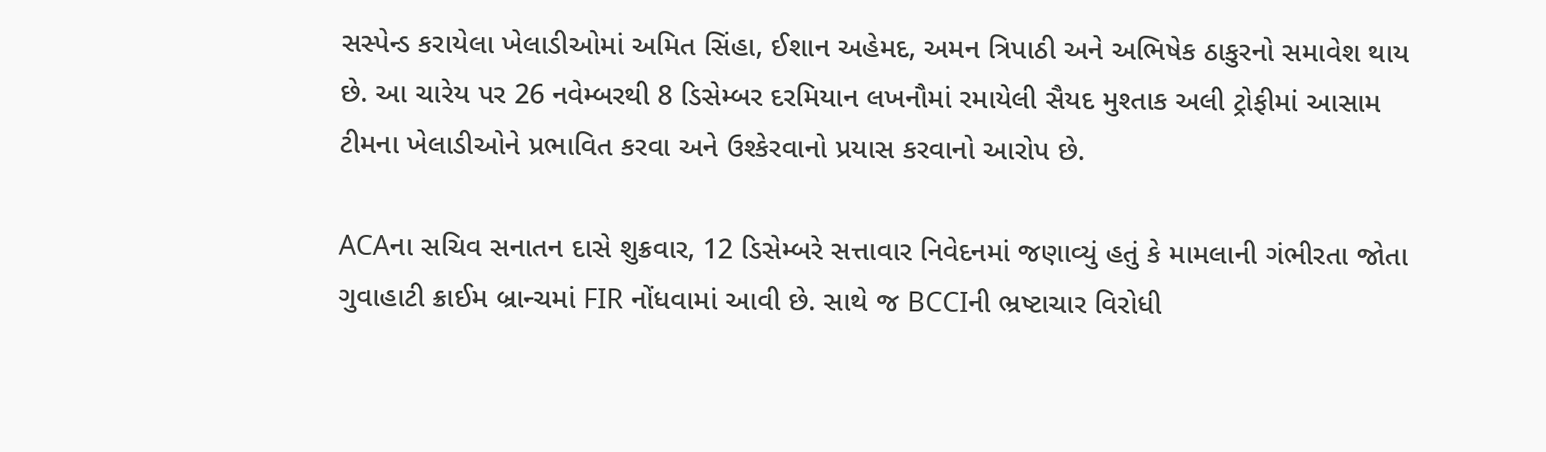સસ્પેન્ડ કરાયેલા ખેલાડીઓમાં અમિત સિંહા, ઈશાન અહેમદ, અમન ત્રિપાઠી અને અભિષેક ઠાકુરનો સમાવેશ થાય છે. આ ચારેય પર 26 નવેમ્બરથી 8 ડિસેમ્બર દરમિયાન લખનૌમાં રમાયેલી સૈયદ મુશ્તાક અલી ટ્રોફીમાં આસામ ટીમના ખેલાડીઓને પ્રભાવિત કરવા અને ઉશ્કેરવાનો પ્રયાસ કરવાનો આરોપ છે.

ACAના સચિવ સનાતન દાસે શુક્રવાર, 12 ડિસેમ્બરે સત્તાવાર નિવેદનમાં જણાવ્યું હતું કે મામલાની ગંભીરતા જોતા ગુવાહાટી ક્રાઈમ બ્રાન્ચમાં FIR નોંધવામાં આવી છે. સાથે જ BCCIની ભ્રષ્ટાચાર વિરોધી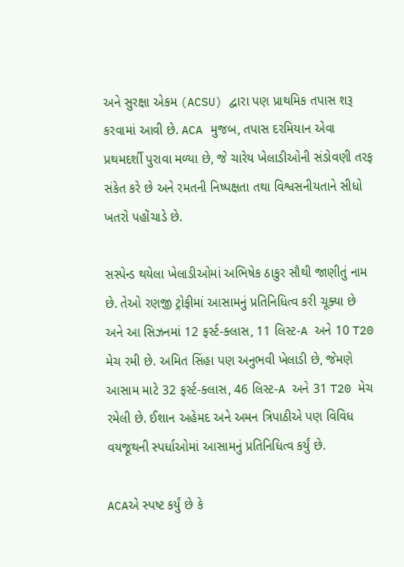અને સુરક્ષા એકમ (ACSU) દ્વારા પણ પ્રાથમિક તપાસ શરૂ કરવામાં આવી છે. ACA મુજબ, તપાસ દરમિયાન એવા પ્રથમદર્શી પુરાવા મળ્યા છે, જે ચારેય ખેલાડીઓની સંડોવણી તરફ સંકેત કરે છે અને રમતની નિષ્પક્ષતા તથા વિશ્વસનીયતાને સીધો ખતરો પહોંચાડે છે.

સસ્પેન્ડ થયેલા ખેલાડીઓમાં અભિષેક ઠાકુર સૌથી જાણીતું નામ છે. તેઓ રણજી ટ્રોફીમાં આસામનું પ્રતિનિધિત્વ કરી ચૂક્યા છે અને આ સિઝનમાં 12 ફર્સ્ટ-ક્લાસ, 11 લિસ્ટ-A અને 10 T20 મેચ રમી છે. અમિત સિંહા પણ અનુભવી ખેલાડી છે, જેમણે આસામ માટે 32 ફર્સ્ટ-ક્લાસ, 46 લિસ્ટ-A અને 31 T20 મેચ રમેલી છે. ઈશાન અહેમદ અને અમન ત્રિપાઠીએ પણ વિવિધ વયજૂથની સ્પર્ધાઓમાં આસામનું પ્રતિનિધિત્વ કર્યું છે.

ACAએ સ્પષ્ટ કર્યું છે કે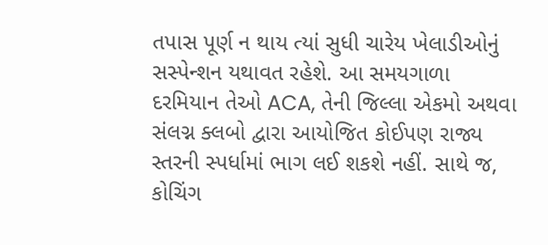તપાસ પૂર્ણ ન થાય ત્યાં સુધી ચારેય ખેલાડીઓનું સસ્પેન્શન યથાવત રહેશે. આ સમયગાળા દરમિયાન તેઓ ACA, તેની જિલ્લા એકમો અથવા સંલગ્ન ક્લબો દ્વારા આયોજિત કોઈપણ રાજ્ય સ્તરની સ્પર્ધામાં ભાગ લઈ શકશે નહીં. સાથે જ, કોચિંગ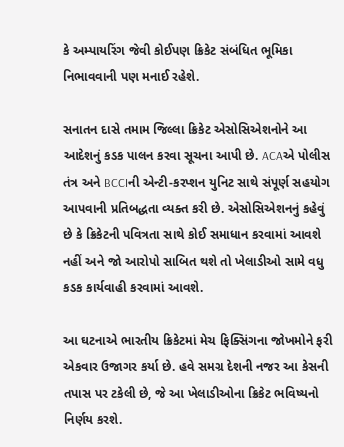કે અમ્પાયરિંગ જેવી કોઈપણ ક્રિકેટ સંબંધિત ભૂમિકા નિભાવવાની પણ મનાઈ રહેશે.

સનાતન દાસે તમામ જિલ્લા ક્રિકેટ એસોસિએશનોને આ આદેશનું કડક પાલન કરવા સૂચના આપી છે. ACAએ પોલીસ તંત્ર અને BCCIની એન્ટી-કરપ્શન યુનિટ સાથે સંપૂર્ણ સહયોગ આપવાની પ્રતિબદ્ધતા વ્યક્ત કરી છે. એસોસિએશનનું કહેવું છે કે ક્રિકેટની પવિત્રતા સાથે કોઈ સમાધાન કરવામાં આવશે નહીં અને જો આરોપો સાબિત થશે તો ખેલાડીઓ સામે વધુ કડક કાર્યવાહી કરવામાં આવશે.

આ ઘટનાએ ભારતીય ક્રિકેટમાં મેચ ફિક્સિંગના જોખમોને ફરી એકવાર ઉજાગર કર્યા છે. હવે સમગ્ર દેશની નજર આ કેસની તપાસ પર ટકેલી છે, જે આ ખેલાડીઓના ક્રિકેટ ભવિષ્યનો નિર્ણય કરશે.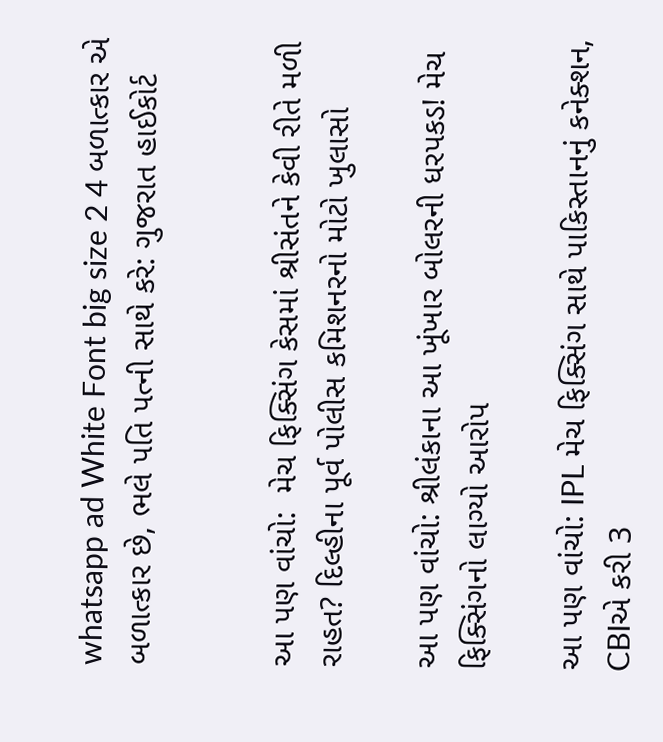whatsapp ad White Font big size 2 4 બળાત્કાર એ બળાત્કાર છે, ભલે પતિ પત્ની સાથે કરે: ગુજરાત હાઈકોર્ટ


આ પણ વાંચો:  મેચ ફિક્સિંગ કેસમાં શ્રીસંતને કેવી રીતે મળી રાહત? દિલ્હીના પૂર્વ પોલીસ કમિશનરનો મોટો ખુલાસો

આ પણ વાંચો: શ્રીલંકાના આ ખૂંખાર બોલરની ધરપકડ! મેચ ફિક્સિંગનો લાગ્યો આરોપ

આ પણ વાંચો: IPL મેચ ફિક્સિંગ સાથે પાકિસ્તાનનું કનેક્શન, CBIએ કરી 3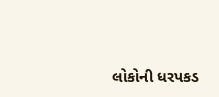લોકોની ધરપકડ